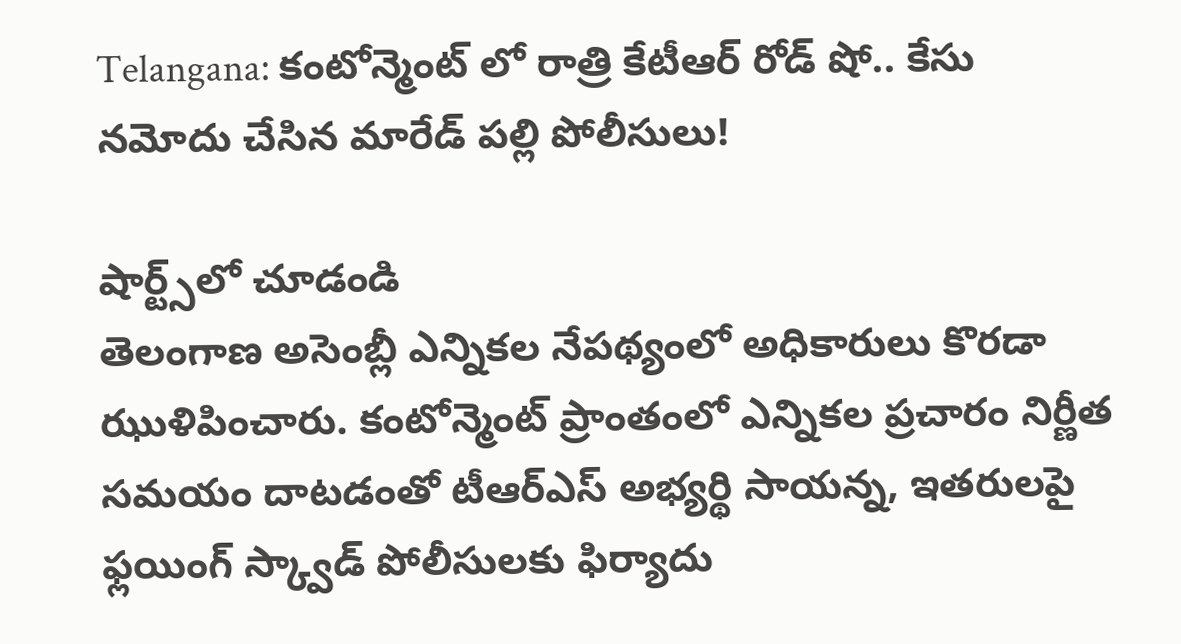Telangana: కంటోన్మెంట్ లో రాత్రి కేటీఆర్ రోడ్ షో.. కేసు నమోదు చేసిన మారేడ్ పల్లి పోలీసులు!

షార్ట్స్‌లో చూడండి
తెలంగాణ అసెంబ్లీ ఎన్నికల నేపథ్యంలో అధికారులు కొరడా ఝుళిపించారు. కంటోన్మెంట్ ప్రాంతంలో ఎన్నికల ప్రచారం నిర్ణీత సమయం దాటడంతో టీఆర్ఎస్ అభ్యర్థి సాయన్న, ఇతరులపై ఫ్లయింగ్ స్క్వాడ్ పోలీసులకు ఫిర్యాదు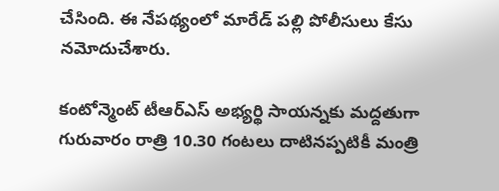చేసింది. ఈ నేపథ్యంలో మారేడ్ పల్లి పోలీసులు కేసు నమోదుచేశారు.

కంటోన్మెంట్ టీఆర్ఎస్ అభ్యర్థి సాయన్నకు మద్దతుగా గురువారం రాత్రి 10.30 గంటలు దాటినప్పటికీ మంత్రి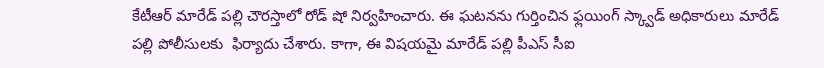కేటీఆర్ మారేడ్ పల్లి చౌరస్తాలో రోడ్ షో నిర్వహించారు. ఈ ఘటనను గుర్తించిన ఫ్లయింగ్ స్క్వాడ్ అధికారులు మారేడ్ పల్లి పోలీసులకు  ఫిర్యాదు చేశారు. కాగా, ఈ విషయమై మారేడ్ పల్లి పీఎస్ సీఐ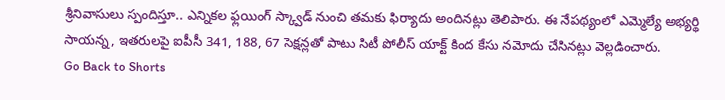శ్రీనివాసులు స్పందిస్తూ.. ఎన్నికల ఫ్లయింగ్ స్క్వాడ్ నుంచి తమకు ఫిర్యాదు అందినట్లు తెలిపారు. ఈ నేపథ్యంలో ఎమ్మెల్యే అభ్యర్థి సాయన్న, ఇతరులపై ఐపీసీ 341, 188, 67 సెక్షన్లతో పాటు సిటీ పోలీస్ యాక్ట్ కింద కేసు నమోదు చేసినట్లు వెల్లడించారు.
Go Back to Shorts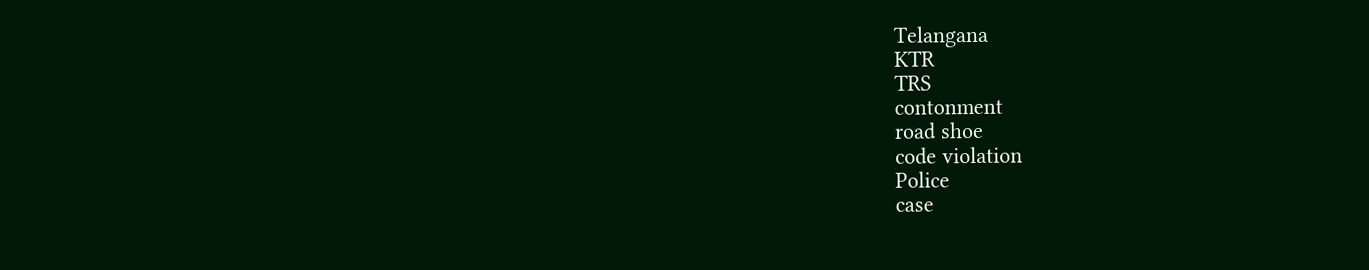Telangana
KTR
TRS
contonment
road shoe
code violation
Police
case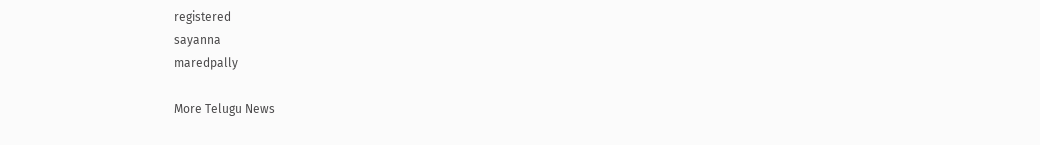registered
sayanna
maredpally

More Telugu News